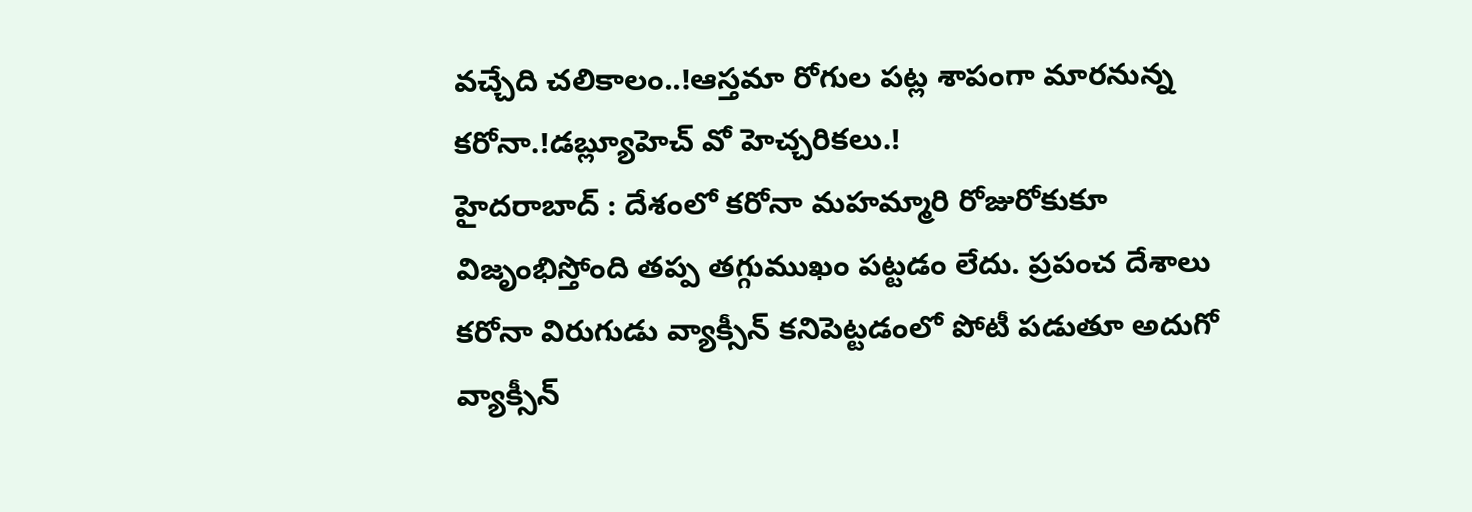వచ్చేది చలికాలం..!ఆస్తమా రోగుల పట్ల శాపంగా మారనున్న కరోనా.!డబ్ల్యూహెచ్ వో హెచ్చరికలు.!
హైదరాబాద్ : దేశంలో కరోనా మహమ్మారి రోజురోకుకూ విజృంభిస్తోంది తప్ప తగ్గుముఖం పట్టడం లేదు. ప్రపంచ దేశాలు కరోనా విరుగుడు వ్యాక్సీన్ కనిపెట్టడంలో పోటీ పడుతూ అదుగో వ్యాక్సీన్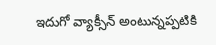ఇదుగో వ్యాక్సీన్ అంటున్నప్పటికి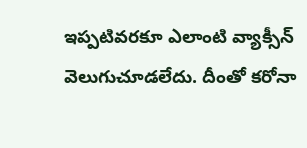ఇప్పటివరకూ ఎలాంటి వ్యాక్సీన్ వెలుగుచూడలేదు. దీంతో కరోనా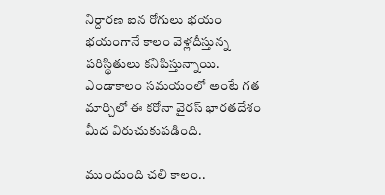నిర్దారణ ఐన రోగులు భయం భయంగానే కాలం వెళ్లదీస్తున్న పరిస్థితులు కనిపిస్తున్నాయి. ఎండాకాలం సమయంలో అంటే గత మార్చిలో ఈ కరోనా వైరస్ భారతదేశం మీద విరుచుకుపడింది.

ముందుంది చలి కాలం..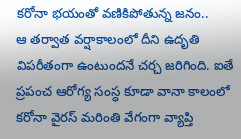కరోనా భయంతో వణికిపోతున్న జనం..
ఆ తర్వాత వర్షాకాలంలో దీని ఉదృతి విపరీతంగా ఉంటుందనే చర్చ జరిగింది. ఐతే ప్రపంచ ఆరోగ్య సంస్ధ కూడా వానా కాలంలో కరోనా వైరస్ మరింతి వేగంగా వ్యాప్తి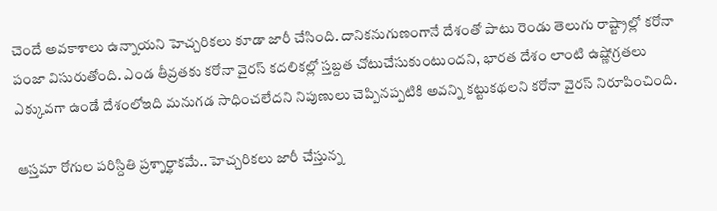చెందే అవకాశాలు ఉన్నాయని హెచ్చరికలు కూడా జారీ చేసింది. దానికనుగుణంగానే దేశంతో పాటు రెండు తెలుగు రాష్ట్రాల్లో కరోనా పంజా విసురుతోంది. ఎండ తీవ్రతకు కరోనా వైరస్ కదలికల్లో స్తబ్దత చోటుచేసుకుంటుందని, భారత దేశం లాంటి ఉష్ణోగ్రతలు ఎక్కువగా ఉండే దేశంలోఇది మనుగడ సాధించలేదని నిపుణులు చెప్పినప్పటికి అవన్ని కట్టుకథలని కరోనా వైరస్ నిరూపించింది.

ఆస్తమా రోగుల పరిస్దితి ప్రశ్నార్థాకమే.. హెచ్చరికలు జారీ చేస్తున్న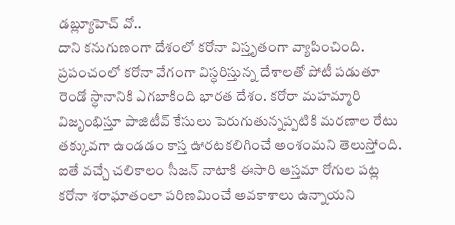డబ్ల్యూహెచ్ వో..
దాని కనుగుణంగా దేశంలో కరోనా విస్తృతంగా వ్యాపించింది. ప్రపంచంలో కరోనా వేగంగా విస్ధరిస్తున్న దేశాలతో పోటీ పడుతూ రెండో స్ధానానికి ఎగబాకింది భారత దేశం. కరోరా మహమ్మారి విజృంభిస్తూ పాజిటీవ్ కేసులు పెరుగుతున్నప్పటికి మరణాల రేటు తక్కువగా ఉండడం కాస్త ఊరటకలిగించే అంశంమని తెలుస్తోంది. ఐతే వచ్చే చలికాలం సీజన్ నాటాకి ఈసారి ఆస్తమా రోగుల పట్ల కరోనా శరాఘాతంలా పరిణమించే అవకాశాలు ఉన్నాయని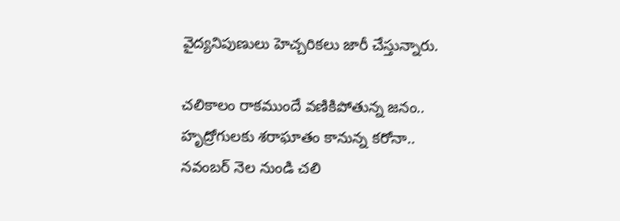వైద్యనిపుణులు హెచ్చరికలు జారీ చేస్తున్నారు.

చలికాలం రాకముందే వణికిపోతున్న జనం.. హృద్రోగులకు శరాఘాతం కానున్న కరోనా..
నవంబర్ నెల నుండి చలి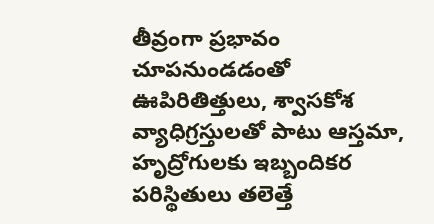తీవ్రంగా ప్రభావం చూపనుండడంతో ఊపిరితిత్తులు, శ్వాసకోశ వ్యాధిగ్రస్తులతో పాటు ఆస్తమా, హృద్రోగులకు ఇబ్బందికర పరిస్థితులు తలెత్తే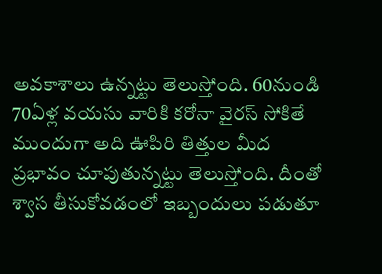అవకాశాలు ఉన్నట్టు తెలుస్తోంది. 60నుండి 70ఏళ్ల వయసు వారికి కరోనా వైరస్ సోకితే ముందుగా అది ఊపిరి తిత్తుల మీద ప్రభావం చూపుతున్నట్టు తెలుస్తోంది. దీంతో శ్వాస తీసుకోవడంలో ఇబ్బందులు పడుతూ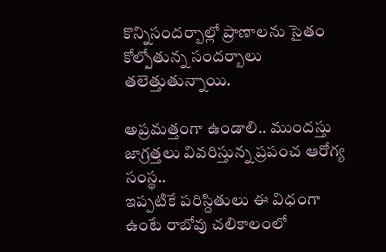కొన్నిసందర్బాల్లో ప్రాణాలను సైతం కోల్పోతున్న సందర్బాలు తలెత్తుతున్నాయి.

అప్రమత్తంగా ఉండాలి.. ముందస్తు జాగ్రత్తలు వివరిస్తున్న ప్రపంచ ఆరోగ్య సంస్థ..
ఇప్పటికే పరిస్దితులు ఈ విధంగా ఉంటే రాబోవు చలికాలంలో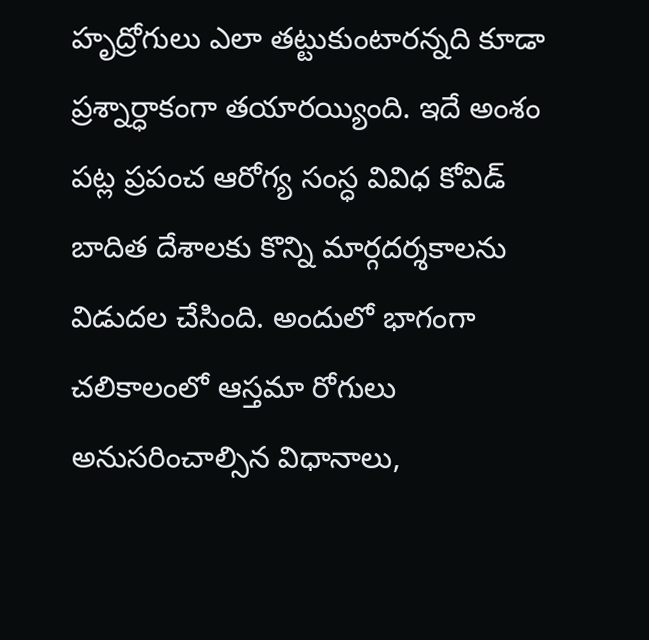హృద్రోగులు ఎలా తట్టుకుంటారన్నది కూడా ప్రశ్నార్ధాకంగా తయారయ్యింది. ఇదే అంశం పట్ల ప్రపంచ ఆరోగ్య సంస్ధ వివిధ కోవిడ్ బాదిత దేశాలకు కొన్ని మార్గదర్శకాలను విడుదల చేసింది. అందులో భాగంగా చలికాలంలో ఆస్తమా రోగులు అనుసరించాల్సిన విధానాలు,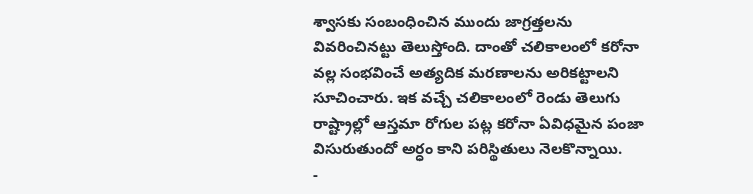శ్వాసకు సంబంధించిన ముందు జాగ్రత్తలను వివరించినట్టు తెలుస్తోంది. దాంతో చలికాలంలో కరోనా వల్ల సంభవించే అత్యదిక మరణాలను అరికట్టాలని సూచించారు. ఇక వచ్చే చలికాలంలో రెండు తెలుగు రాష్ట్రాల్లో ఆస్తమా రోగుల పట్ల కరోనా ఏవిధమైన పంజా విసురుతుందో అర్ధం కాని పరిస్థితులు నెలకొన్నాయి.
-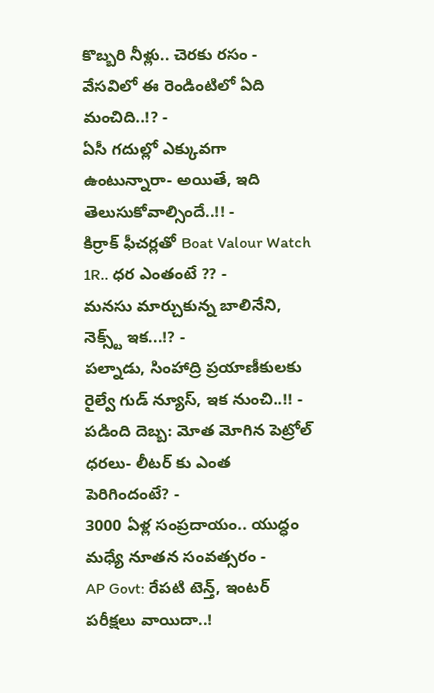కొబ్బరి నీళ్లు.. చెరకు రసం - వేసవిలో ఈ రెండింటిలో ఏది మంచిది..!? -
ఏసీ గదుల్లో ఎక్కువగా ఉంటున్నారా- అయితే, ఇది తెలుసుకోవాల్సిందే..!! -
కిర్రాక్ ఫీచర్లతో Boat Valour Watch 1R.. ధర ఎంతంటే ?? -
మనసు మార్చుకున్న బాలినేని, నెక్స్ట్ ఇక...!? -
పల్నాడు, సింహాద్రి ప్రయాణీకులకు రైల్వే గుడ్ న్యూస్, ఇక నుంచి..!! -
పడింది దెబ్బ: మోత మోగిన పెట్రోల్ ధరలు- లీటర్ కు ఎంత పెరిగిందంటే? -
3000 ఏళ్ల సంప్రదాయం.. యుద్ధం మధ్యే నూతన సంవత్సరం -
AP Govt: రేపటి టెన్త్, ఇంటర్ పరీక్షలు వాయిదా..!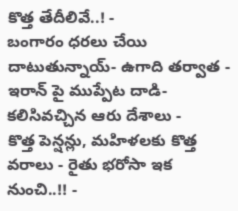కొత్త తేదీలివే..! -
బంగారం ధరలు చేయి దాటుతున్నాయ్- ఉగాది తర్వాత -
ఇరాన్ పై ముప్పేట దాడి- కలిసివచ్చిన ఆరు దేశాలు -
కొత్త పెన్షన్లు, మహిళలకు కొత్త వరాలు - రైతు భరోసా ఇక నుంచి..!! -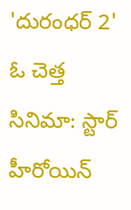'దురంధర్ 2' ఓ చెత్త సినిమా: స్టార్ హీరోయిన్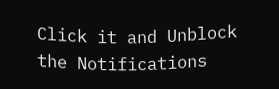Click it and Unblock the Notifications